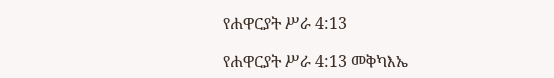የሐዋርያት ሥራ 4:13

የሐዋርያት ሥራ 4:13 መቅካእኤ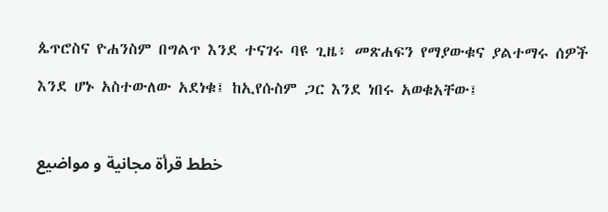ጴጥሮስና ዮሐንስም በግልጥ እንደ ተናገሩ ባዩ ጊዜ፥ መጽሐፍን የማያውቁና ያልተማሩ ሰዎች እንደ ሆኑ አስተውለው አደነቁ፤ ከኢየሱስም ጋር እንደ ነበሩ አወቁአቸው፤

خطط قرأة مجانية و مواضيع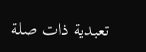تعبدية ذات صلة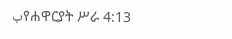بየሐዋርያት ሥራ 4:13